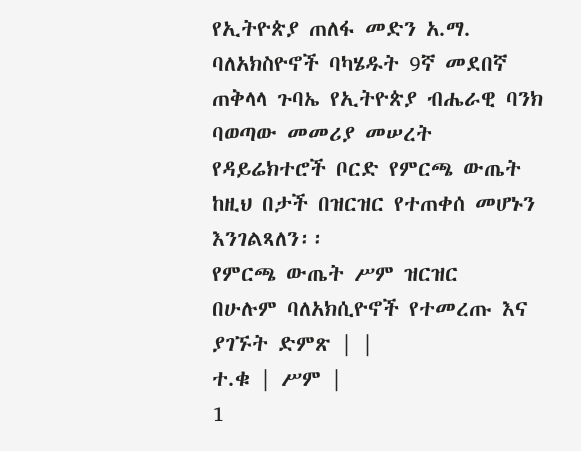የኢትዮጵያ ጠለፋ መድን አ.ማ. ባለአክስዮኖች ባካሄዱት 9ኛ መደበኛ ጠቅላላ ጉባኤ የኢትዮጵያ ብሔራዊ ባንክ ባወጣው መመሪያ መሠረት የዳይሬክተሮች ቦርድ የምርጫ ውጤት ከዚህ በታች በዝርዝር የተጠቀሰ መሆኑን እንገልጻለን፡፡
የምርጫ ውጤት ሥም ዝርዝር
በሁሉም ባለአክሲዮኖች የተመረጡ እና ያገኙት ድምጽ | |
ተ.ቁ | ሥም |
1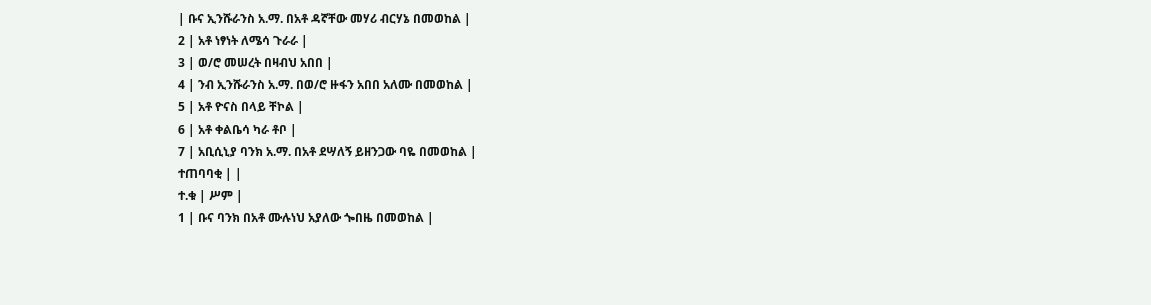| ቡና ኢንሹራንስ አ.ማ. በአቶ ዳኛቸው መሃሪ ብርሃኔ በመወከል |
2 | አቶ ነፃነት ለሜሳ ጉራራ |
3 | ወ/ሮ መሠረት በዛብህ አበበ |
4 | ንብ ኢንሹራንስ አ.ማ. በወ/ሮ ዙፋን አበበ አለሙ በመወከል |
5 | አቶ ዮናስ በላይ ቸኮል |
6 | አቶ ቀልቤሳ ካራ ቶቦ |
7 | አቢሲኒያ ባንክ አ.ማ. በአቶ ደሣለኝ ይዘንጋው ባዬ በመወከል |
ተጠባባቂ | |
ተ.ቁ | ሥም |
1 | ቡና ባንክ በአቶ ሙሉነህ አያለው ጐበዜ በመወከል |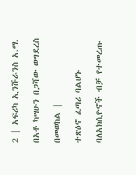2 | አፍሪካ ኢንሹራንስ አ.ማ. በአቶ ካሣሁን በጋሻው ወግደረስ በመወከል |
ተጽዕኖ ፈጣሪ ባልሆኑ ባለአክሲዮኖች ብቻ የተመረጡ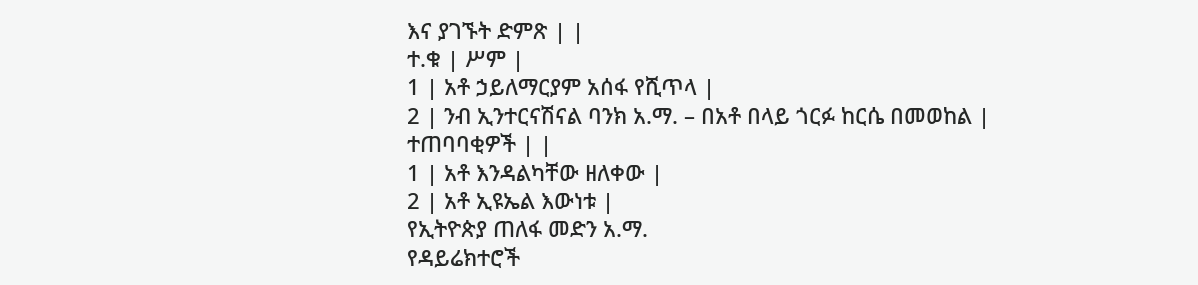እና ያገኙት ድምጽ | |
ተ.ቁ | ሥም |
1 | አቶ ኃይለማርያም አሰፋ የሺጥላ |
2 | ንብ ኢንተርናሽናል ባንክ አ.ማ. – በአቶ በላይ ጎርፉ ከርሴ በመወከል |
ተጠባባቂዎች | |
1 | አቶ እንዳልካቸው ዘለቀው |
2 | አቶ ኢዩኤል እውነቱ |
የኢትዮጵያ ጠለፋ መድን አ.ማ.
የዳይሬክተሮች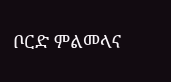ቦርድ ምልመላና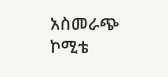አስመራጭ ኮሚቴ